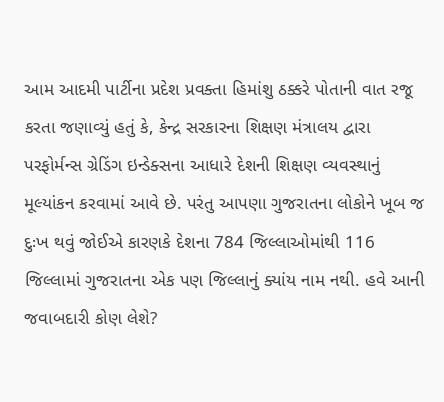આમ આદમી પાર્ટીના પ્રદેશ પ્રવક્તા હિમાંશુ ઠક્કરે પોતાની વાત રજૂ કરતા જણાવ્યું હતું કે, કેન્દ્ર સરકારના શિક્ષણ મંત્રાલય દ્વારા પરફોર્મન્સ ગ્રેડિંગ ઇન્ડેક્સના આધારે દેશની શિક્ષણ વ્યવસ્થાનું મૂલ્યાંકન કરવામાં આવે છે. પરંતુ આપણા ગુજરાતના લોકોને ખૂબ જ દુઃખ થવું જોઈએ કારણકે દેશના 784 જિલ્લાઓમાંથી 116 જિલ્લામાં ગુજરાતના એક પણ જિલ્લાનું ક્યાંય નામ નથી. હવે આની જવાબદારી કોણ લેશે?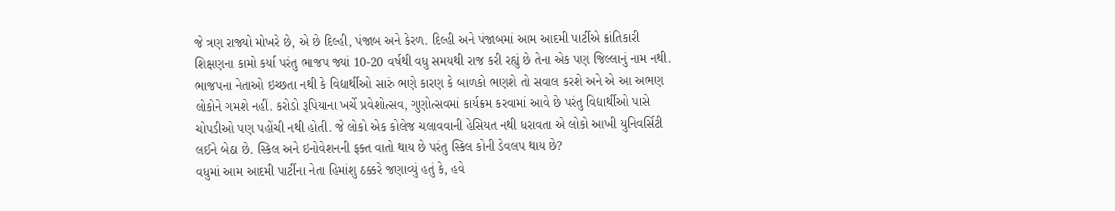જે ત્રણ રાજ્યો મોખરે છે, એ છે દિલ્હી, પંજાબ અને કેરળ. દિલ્હી અને પંજાબમાં આમ આદમી પાર્ટીએ ક્રાંતિકારી શિક્ષણના કામો કર્યા પરંતુ ભાજપ જ્યાં 10-20 વર્ષથી વધુ સમયથી રાજ કરી રહ્યું છે તેના એક પણ જિલ્લાનું નામ નથી. ભાજપના નેતાઓ ઇચ્છતા નથી કે વિદ્યાર્થીઓ સારું ભણે કારણ કે બાળકો ભણશે તો સવાલ કરશે અને એ આ અભણ લોકોને ગમશે નહીં. કરોડો રૂપિયાના ખર્ચે પ્રવેશોત્સવ, ગુણોત્સવમાં કાર્યક્રમ કરવામાં આવે છે પરંતુ વિદ્યાર્થીઓ પાસે ચોપડીઓ પણ પહોંચી નથી હોતી. જે લોકો એક કોલેજ ચલાવવાની હેસિયત નથી ધરાવતા એ લોકો આખી યુનિવર્સિટી લઈને બેઠા છે. સ્કિલ અને ઇનોવેશનની ફક્ત વાતો થાય છે પરંતુ સ્કિલ કોની ડેવલપ થાય છે?
વધુમાં આમ આદમી પાર્ટીના નેતા હિમાંશુ ઠક્કરે જણાવ્યું હતું કે, હવે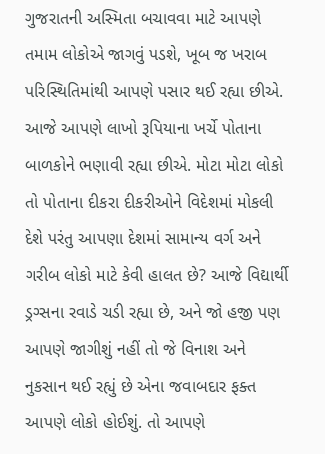ગુજરાતની અસ્મિતા બચાવવા માટે આપણે તમામ લોકોએ જાગવું પડશે, ખૂબ જ ખરાબ પરિસ્થિતિમાંથી આપણે પસાર થઈ રહ્યા છીએ. આજે આપણે લાખો રૂપિયાના ખર્ચે પોતાના બાળકોને ભણાવી રહ્યા છીએ. મોટા મોટા લોકો તો પોતાના દીકરા દીકરીઓને વિદેશમાં મોકલી દેશે પરંતુ આપણા દેશમાં સામાન્ય વર્ગ અને ગરીબ લોકો માટે કેવી હાલત છે? આજે વિદ્યાર્થી ડ્રગ્સના રવાડે ચડી રહ્યા છે, અને જો હજી પણ આપણે જાગીશું નહીં તો જે વિનાશ અને નુકસાન થઈ રહ્યું છે એના જવાબદાર ફક્ત આપણે લોકો હોઈશું. તો આપણે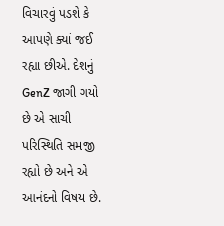વિચારવું પડશે કે આપણે ક્યાં જઈ રહ્યા છીએ. દેશનું GenZ જાગી ગયો છે એ સાચી પરિસ્થિતિ સમજી રહ્યો છે અને એ આનંદનો વિષય છે.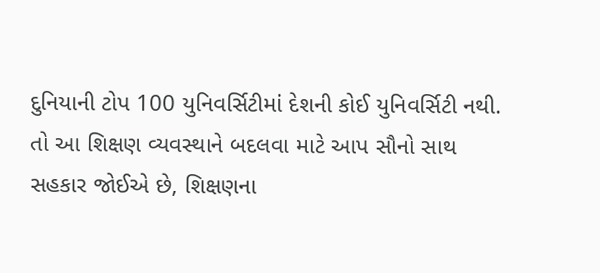દુનિયાની ટોપ 100 યુનિવર્સિટીમાં દેશની કોઈ યુનિવર્સિટી નથી. તો આ શિક્ષણ વ્યવસ્થાને બદલવા માટે આપ સૌનો સાથ સહકાર જોઈએ છે, શિક્ષણના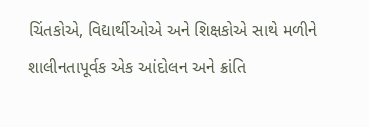ચિંતકોએ, વિદ્યાર્થીઓએ અને શિક્ષકોએ સાથે મળીને શાલીનતાપૂર્વક એક આંદોલન અને ક્રાંતિ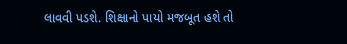લાવવી પડશે. શિક્ષાનો પાયો મજબૂત હશે તો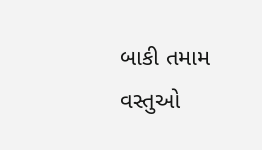બાકી તમામ વસ્તુઓ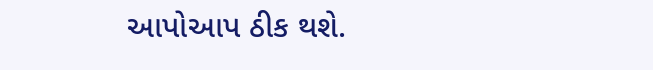આપોઆપ ઠીક થશે.